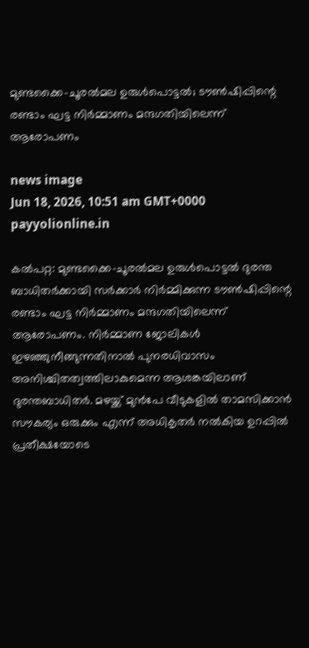മുണ്ടക്കൈ-ചൂരൽമല ഉരുൾപൊട്ടൽ; ടൗൺഷിപ്പിന്റെ രണ്ടാം ഘട്ട നിർമ്മാണം മന്ദഗതിയിലെന്ന് ആരോപണം

news image
Jun 18, 2026, 10:51 am GMT+0000 payyolionline.in

കൽപറ്റ: മുണ്ടക്കൈ-ചൂരൽമല ഉരുൾപൊട്ടൽ ദുരന്ത ബാധിതർക്കായി സർക്കാർ നിർമ്മിക്കുന്ന ടൗൺഷിപ്പിന്റെ രണ്ടാം ഘട്ട നിർമ്മാണം മന്ദഗതിയിലെന്ന് ആരോപണം. നിർമ്മാണ ജോലികൾ ഇഴഞ്ഞുനീങ്ങുന്നതിനാൽ പുനരധിവാസം അനിശ്ചിതത്വത്തിലാകുമെന്ന ആശങ്കയിലാണ് ദുരന്തബാധിതർ. മഴയ്ക്ക് മുൻപേ വീടുകളിൽ താമസിക്കാൻ സൗകര്യം ഒരുക്കും എന്ന് അധികൃതർ നൽകിയ ഉറപ്പിൽ പ്രതീക്ഷയോടെ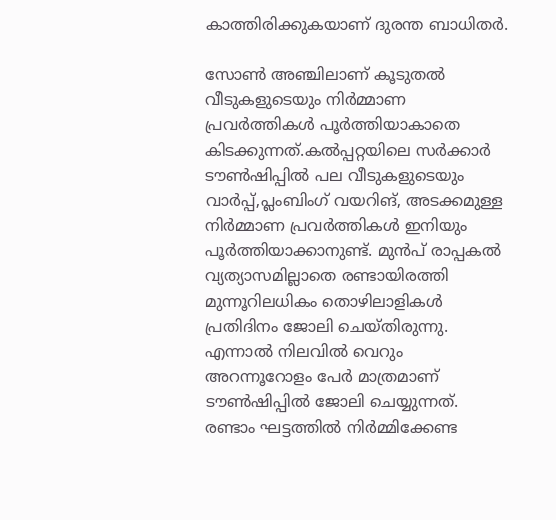കാത്തിരിക്കുകയാണ് ദുരന്ത ബാധിതർ.

സോൺ അഞ്ചിലാണ് കൂടുതൽ വീടുകളുടെയും നിർമ്മാണ പ്രവർത്തികൾ പൂർത്തിയാകാതെ കിടക്കുന്നത്.കൽപ്പറ്റയിലെ സർക്കാർ ടൗൺഷിപ്പിൽ പല വീടുകളുടെയും വാർപ്പ്,പ്ലംബിംഗ് വയറിങ്, അടക്കമുള്ള നിർമ്മാണ പ്രവർത്തികൾ ഇനിയും പൂർത്തിയാക്കാനുണ്ട്. മുൻപ് രാപ്പകൽ വ്യത്യാസമില്ലാതെ രണ്ടായിരത്തി മുന്നൂറിലധികം തൊഴിലാളികൾ പ്രതിദിനം ജോലി ചെയ്തിരുന്നു. എന്നാൽ നിലവിൽ വെറും അറന്നൂറോളം പേർ മാത്രമാണ് ടൗൺഷിപ്പിൽ ജോലി ചെയ്യുന്നത്. രണ്ടാം ഘട്ടത്തിൽ നിർമ്മിക്കേണ്ട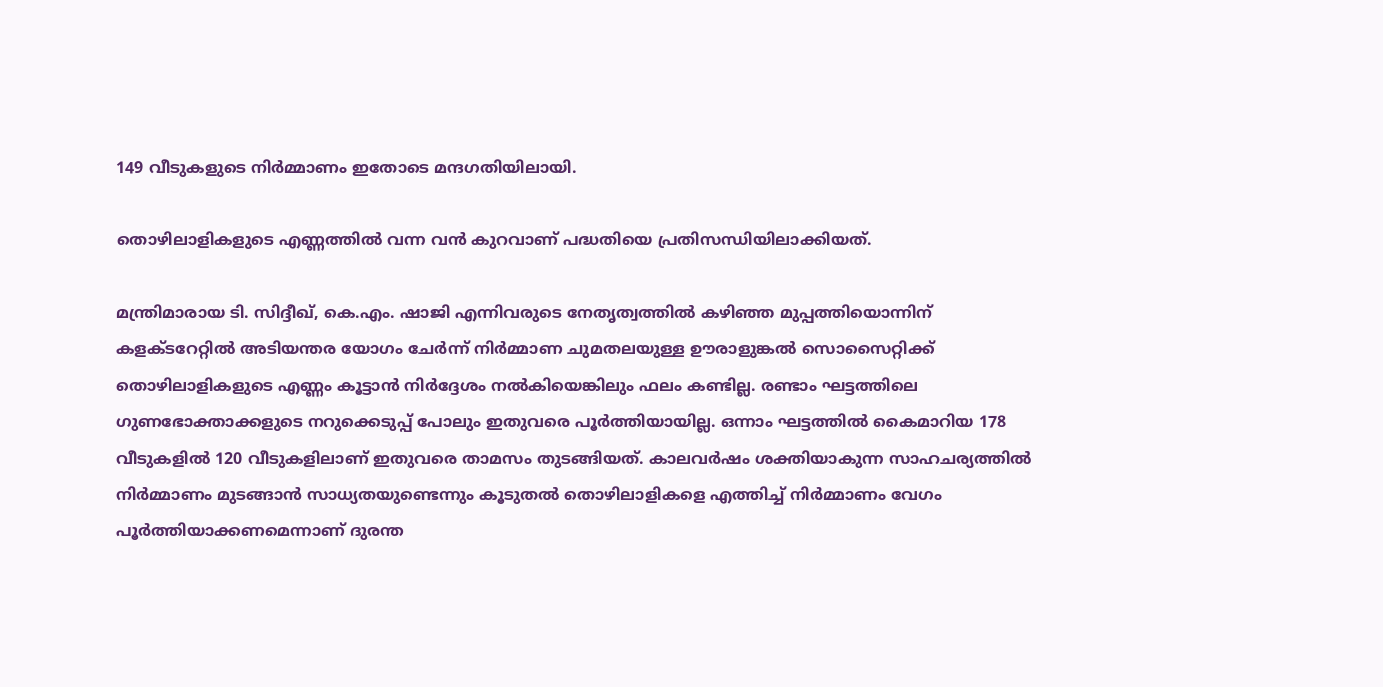149 വീടുകളുടെ നിർമ്മാണം ഇതോടെ മന്ദഗതിയിലായി.

തൊഴിലാളികളുടെ എണ്ണത്തിൽ വന്ന വൻ കുറവാണ് പദ്ധതിയെ പ്രതിസന്ധിയിലാക്കിയത്.

മന്ത്രിമാരായ ടി. സിദ്ദീഖ്, കെ.എം. ഷാജി എന്നിവരുടെ നേതൃത്വത്തിൽ കഴിഞ്ഞ മുപ്പത്തിയൊന്നിന് കളക്ടറേറ്റിൽ അടിയന്തര യോഗം ചേർന്ന് നിർമ്മാണ ചുമതലയുള്ള ഊരാളുങ്കൽ സൊസൈറ്റിക്ക് തൊഴിലാളികളുടെ എണ്ണം കൂട്ടാൻ നിർദ്ദേശം നൽകിയെങ്കിലും ഫലം കണ്ടില്ല. രണ്ടാം ഘട്ടത്തിലെ ഗുണഭോക്താക്കളുടെ നറുക്കെടുപ്പ് പോലും ഇതുവരെ പൂർത്തിയായില്ല. ഒന്നാം ഘട്ടത്തിൽ കൈമാറിയ 178 വീടുകളിൽ 120 വീടുകളിലാണ് ഇതുവരെ താമസം തുടങ്ങിയത്. കാലവർഷം ശക്തിയാകുന്ന സാഹചര്യത്തിൽ നിർമ്മാണം മുടങ്ങാൻ സാധ്യതയുണ്ടെന്നും കൂടുതൽ തൊഴിലാളികളെ എത്തിച്ച് നിർമ്മാണം വേഗം പൂർത്തിയാക്കണമെന്നാണ് ദുരന്ത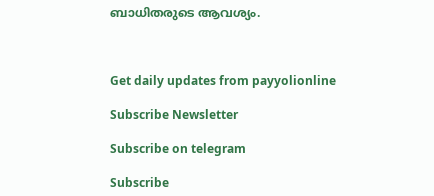ബാധിതരുടെ ആവശ്യം.



Get daily updates from payyolionline

Subscribe Newsletter

Subscribe on telegram

Subscribe